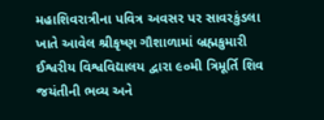મહાશિવરાત્રીના પવિત્ર અવસર પર સાવરકુંડલા ખાતે આવેલ શ્રીકૃષ્ણ ગૌશાળામાં બ્રહ્મકુમારી ઈશ્વરીય વિશ્વવિદ્યાલય દ્વારા ૯૦મી ત્રિમૂર્તિ શિવ જયંતીની ભવ્ય અને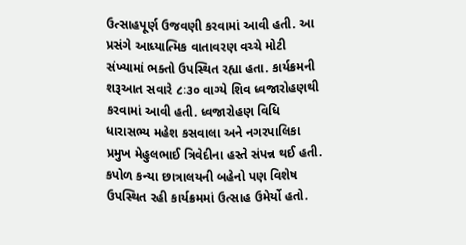ઉત્સાહપૂર્ણ ઉજવણી કરવામાં આવી હતી. આ પ્રસંગે આધ્યાત્મિક વાતાવરણ વચ્ચે મોટી સંખ્યામાં ભક્તો ઉપસ્થિત રહ્યા હતા. કાર્યક્રમની શરૂઆત સવારે ૮ઃ૩૦ વાગ્યે શિવ ધ્વજારોહણથી કરવામાં આવી હતી. ધ્વજારોહણ વિધિ ધારાસભ્ય મહેશ કસવાલા અને નગરપાલિકા પ્રમુખ મેહુલભાઈ ત્રિવેદીના હસ્તે સંપન્ન થઈ હતી. કપોળ કન્યા છાત્રાલયની બહેનો પણ વિશેષ ઉપસ્થિત રહી કાર્યક્રમમાં ઉત્સાહ ઉમેર્યો હતો.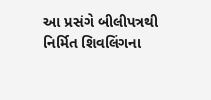આ પ્રસંગે બીલીપત્રથી નિર્મિત શિવલિંગના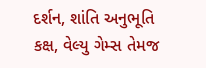દર્શન, શાંતિ અનુભૂતિ કક્ષ, વેલ્યુ ગેમ્સ તેમજ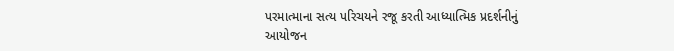પરમાત્માના સત્ય પરિચયને રજૂ કરતી આધ્યાત્મિક પ્રદર્શનીનું આયોજન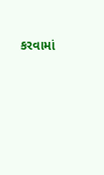કરવામાં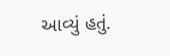આવ્યું હતું.